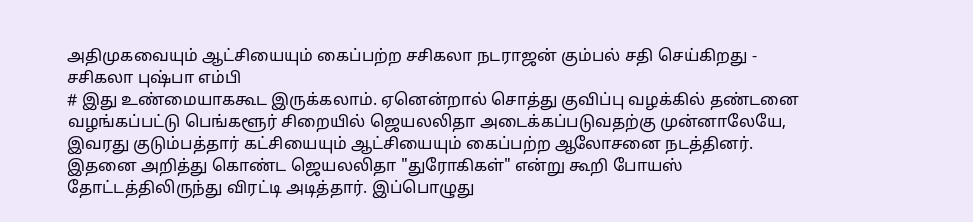அதிமுகவையும் ஆட்சியையும் கைப்பற்ற சசிகலா நடராஜன் கும்பல் சதி செய்கிறது - சசிகலா புஷ்பா எம்பி
# இது உண்மையாககூட இருக்கலாம். ஏனென்றால் சொத்து குவிப்பு வழக்கில் தண்டனை வழங்கப்பட்டு பெங்களூர் சிறையில் ஜெயலலிதா அடைக்கப்படுவதற்கு முன்னாலேயே, இவரது குடும்பத்தார் கட்சியையும் ஆட்சியையும் கைப்பற்ற ஆலோசனை நடத்தினர். இதனை அறித்து கொண்ட ஜெயலலிதா "துரோகிகள்" என்று கூறி போயஸ் தோட்டத்திலிருந்து விரட்டி அடித்தார். இப்பொழுது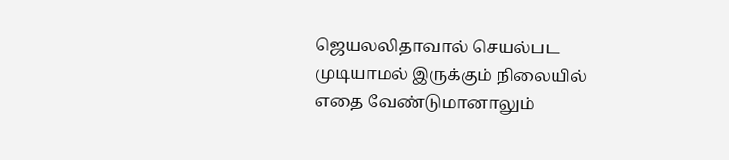ஜெயலலிதாவால் செயல்பட முடியாமல் இருக்கும் நிலையில் எதை வேண்டுமானாலும்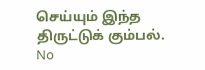செய்யும் இந்த திருட்டுக் கும்பல்.
No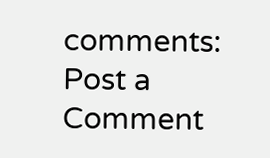comments:
Post a Comment